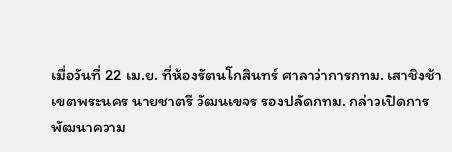เมื่อวันที่ 22 เม.ย. ที่ห้องรัตนโกสินทร์ ศาลาว่าการกทม. เสาชิงช้า เขตพระนคร นายชาตรี วัฒนเขจร รองปลัดกทม. กล่าวเปิดการพัฒนาความ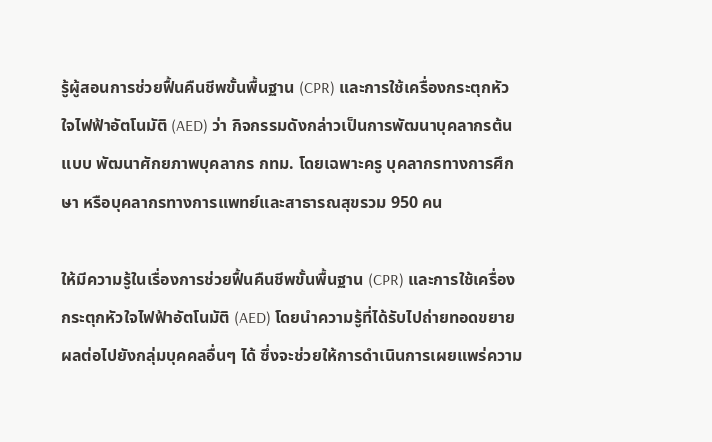รู้ผู้สอนการช่วยฟื้นคืนชีพขั้นพื้นฐาน (CPR) และการใช้เครื่องกระตุกหัวใจไฟฟ้าอัตโนมัติ (AED) ว่า กิจกรรมดังกล่าวเป็นการพัฒนาบุคลากรต้นแบบ พัฒนาศักยภาพบุคลากร กทม. โดยเฉพาะครู บุคลากรทางการศึกษา หรือบุคลากรทางการแพทย์และสาธารณสุขรวม 950 คน

ให้มีความรู้ในเรื่องการช่วยฟื้นคืนชีพขั้นพื้นฐาน (CPR) และการใช้เครื่องกระตุกหัวใจไฟฟ้าอัตโนมัติ (AED) โดยนำความรู้ที่ได้รับไปถ่ายทอดขยายผลต่อไปยังกลุ่มบุคคลอื่นๆ ได้ ซึ่งจะช่วยให้การดำเนินการเผยแพร่ความ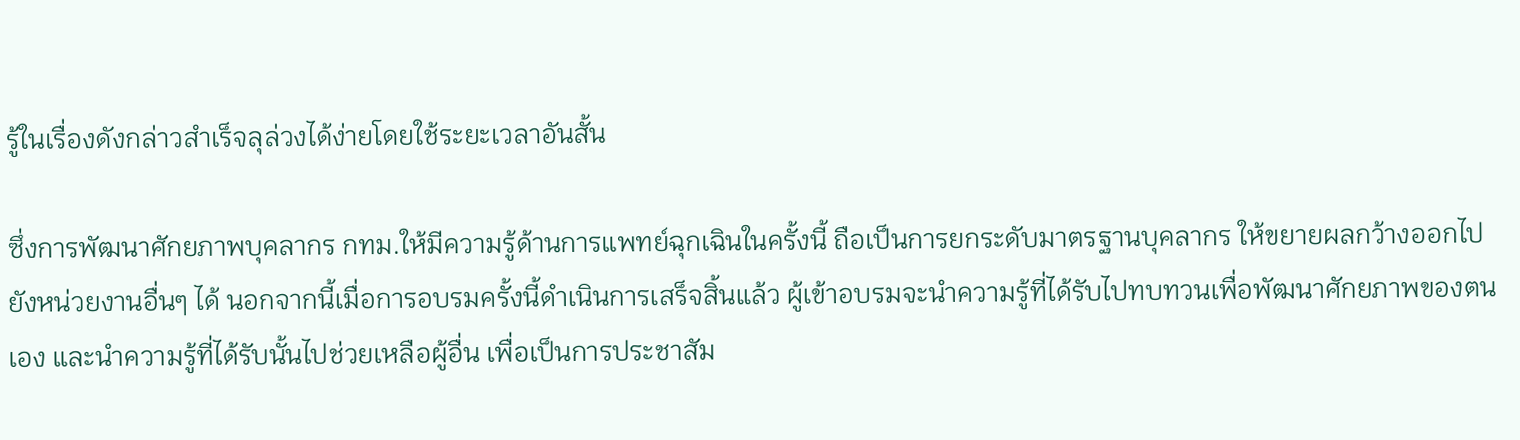รู้ในเรื่องดังกล่าวสำเร็จลุล่วงได้ง่ายโดยใช้ระยะเวลาอันสั้น

ซึ่งการพัฒนาศักยภาพบุคลากร กทม.ให้มีความรู้ด้านการแพทย์ฉุกเฉินในครั้งนี้ ถือเป็นการยกระดับมาตรฐานบุคลากร ให้ขยายผลกว้างออกไปยังหน่วยงานอื่นๆ ได้ นอกจากนี้เมื่อการอบรมครั้งนี้ดำเนินการเสร็จสิ้นแล้ว ผู้เข้าอบรมจะนำความรู้ที่ได้รับไปทบทวนเพื่อพัฒนาศักยภาพของตนเอง และนำความรู้ที่ได้รับนั้นไปช่วยเหลือผู้อื่น เพื่อเป็นการประชาสัม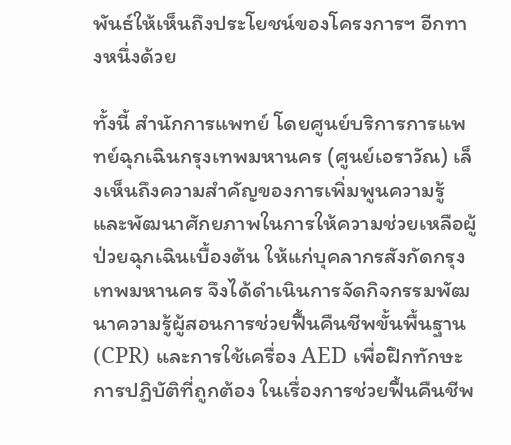พันธ์ให้เห็นถึงประโยชน์ของโครงการฯ อีกทางหนึ่งด้วย

ทั้งนี้ สำนักการแพทย์ โดยศูนย์บริการการแพทย์ฉุกเฉินกรุงเทพมหานคร (ศูนย์เอราวัณ) เล็งเห็นถึงความสำคัญของการเพิ่มพูนความรู้ และพัฒนาศักยภาพในการให้ความช่วยเหลือผู้ป่วยฉุกเฉินเบื้องต้น ให้แก่บุคลากรสังกัดกรุงเทพมหานคร จึงได้ดำเนินการจัดกิจกรรมพัฒนาความรู้ผู้สอนการช่วยฟื้นคืนชีพขั้นพื้นฐาน (CPR) และการใช้เครื่อง AED เพื่อฝึกทักษะการปฏิบัติที่ถูกต้อง ในเรื่องการช่วยฟื้นคืนชีพ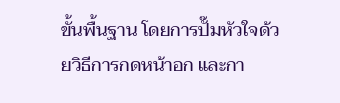ขั้นพื้นฐาน โดยการปั๊มหัวใจด้วยวิธีการกดหน้าอก และกา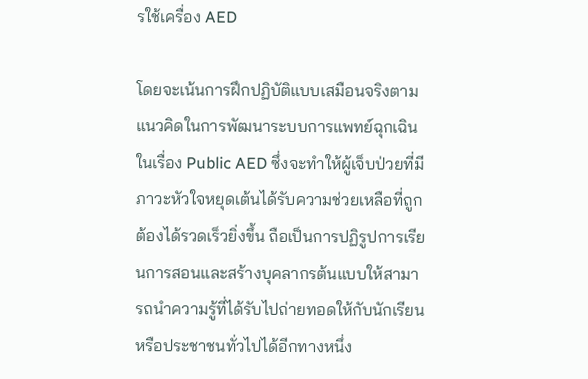รใช้เครื่อง AED

โดยจะเน้นการฝึกปฏิบัติแบบเสมือนจริงตามแนวคิดในการพัฒนาระบบการแพทย์ฉุกเฉินในเรื่อง Public AED ซึ่งจะทำให้ผู้เจ็บป่วยที่มีภาวะหัวใจหยุดเต้นได้รับความช่วยเหลือที่ถูกต้องได้รวดเร็วยิ่งขึ้น ถือเป็นการปฏิรูปการเรียนการสอนและสร้างบุคลากรต้นแบบให้สามารถนําความรู้ที่ได้รับไปถ่ายทอดให้กับนักเรียนหรือประชาชนทั่วไปได้อีกทางหนึ่ง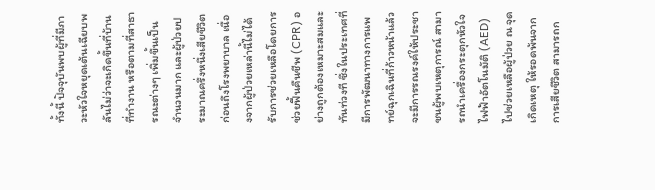ทั้งนี้ ปัจจุบันพบผู้ที่มีภาวะหัวใจหยุดเต้นเฉียบพลันไม่ว่าจะเกิดขึ้นที่บ้าน ที่ทำงาน หรือตามที่สาธารณะต่างๆ เพิ่มขึ้นเป็นจำนวนมาก และผู้ป่วยประมาณครึ่งหนึ่งเสียชีวิตก่อนถึงโรงพยาบาล เนื่องจากผู้ป่วยเหล่านี้ไม่ได้รับการช่วยเหลือโดยการช่วยฟื้นคืนชีพ (CPR) อย่างถูกต้องเหมาะสมและทันท่วงที ซึ่งในประเทศที่มีการพัฒนาทางการแพทย์ฉุกเฉินที่ก้าวหน้าแล้ว จะมีการรณรงค์ให้ประชาชนผู้พบเหตุการณ์ สามารถนําเครื่องกระตุกหัวใจไฟฟ้าอัตโนมัติ (AED) ไปช่วยเหลือผู้ป่วย ณ จุดเกิดเหตุ ให้รอดพ้นจากการเสียชีวิต สามารถก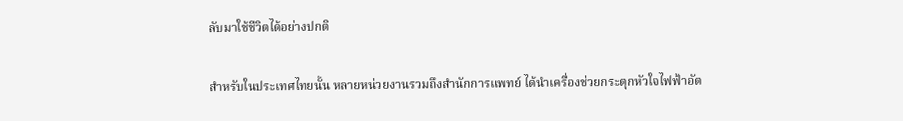ลับมาใช้ชีวิตได้อย่างปกติ

สำหรับในประเทศไทยนั้น หลายหน่วยงานรวมถึงสำนักการแพทย์ ได้นําเครื่องช่วยกระตุกหัวใจไฟฟ้าอัต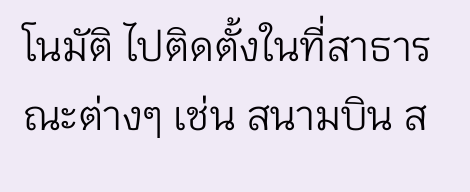โนมัติ ไปติดตั้งในที่สาธารณะต่างๆ เช่น สนามบิน ส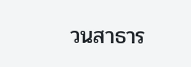วนสาธาร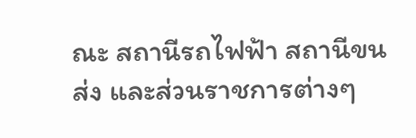ณะ สถานีรถไฟฟ้า สถานีขนส่ง และส่วนราชการต่างๆ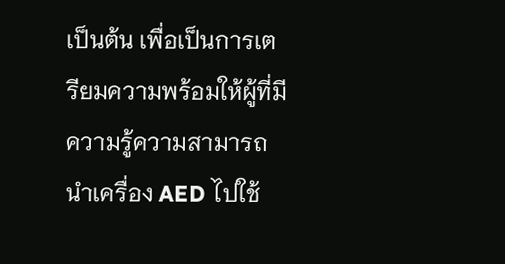เป็นต้น เพื่อเป็นการเตรียมความพร้อมให้ผู้ที่มีความรู้ความสามารถนําเครื่อง AED ไปใช้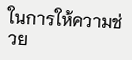ในการให้ความช่วย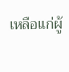เหลือแก่ผู้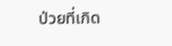ป่วยที่เกิด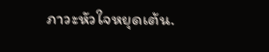ภาวะหัวใจหยุดเต้น.